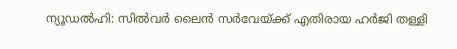ന്യൂഡൽഹി: സിൽവർ ലൈൻ സർവേയ്ക്ക് എതിരായ ഹർജി തള്ളി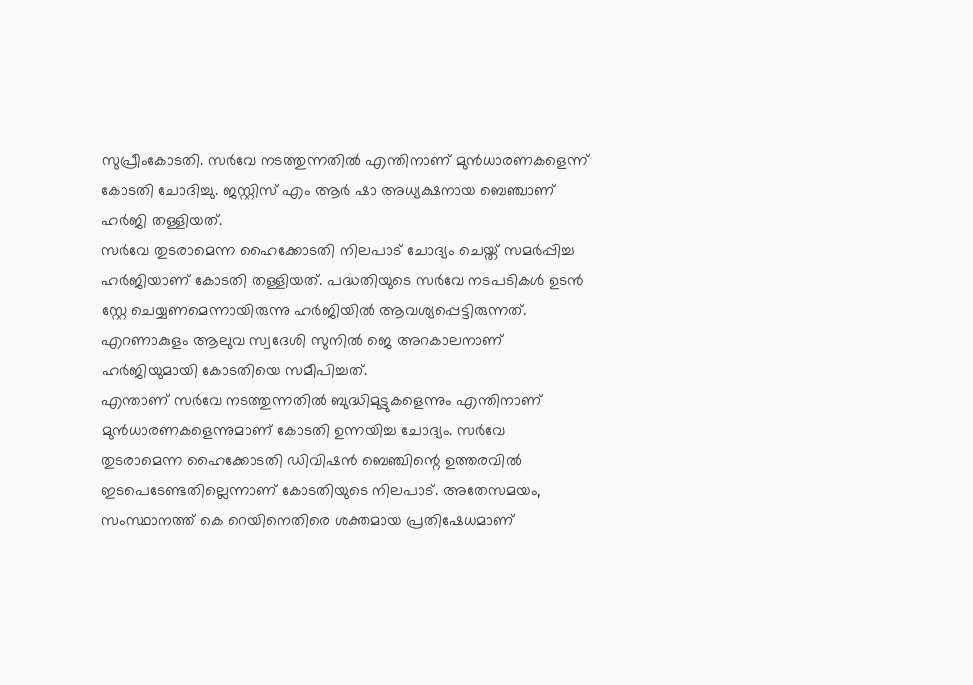സുപ്രീംകോടതി. സർവേ നടത്തുന്നതിൽ എന്തിനാണ് മുൻധാരണകളെന്ന് കോടതി ചോദിച്ചു. ജസ്റ്റിസ് എം ആർ ഷാ അധ്യക്ഷനായ ബെഞ്ചാണ് ഹർജി തള്ളിയത്.
സർവേ തുടരാമെന്ന ഹൈക്കോടതി നിലപാട് ചോദ്യം ചെയ്ത് സമർപ്പിച്ച ഹർജിയാണ് കോടതി തള്ളിയത്. പദ്ധതിയുടെ സർവേ നടപടികൾ ഉടൻ സ്റ്റേ ചെയ്യണമെന്നായിരുന്നു ഹർജിയിൽ ആവശ്യപ്പെട്ടിരുന്നത്. എറണാകുളം ആലുവ സ്വദേശി സുനിൽ ജെ അറകാലനാണ് ഹർജിയുമായി കോടതിയെ സമീപിച്ചത്.
എന്താണ് സർവേ നടത്തുന്നതിൽ ബുദ്ധിമുട്ടുകളെന്നും എന്തിനാണ് മുൻധാരണകളെന്നുമാണ് കോടതി ഉന്നയിച്ച ചോദ്യം. സർവേ തുടരാമെന്ന ഹൈക്കോടതി ഡിവിഷൻ ബെഞ്ചിന്റെ ഉത്തരവിൽ ഇടപെടേണ്ടതില്ലെന്നാണ് കോടതിയുടെ നിലപാട്. അതേസമയം, സംസ്ഥാനത്ത് കെ റെയിനെതിരെ ശക്തമായ പ്രതിഷേധമാണ്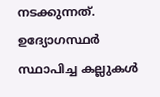നടക്കുന്നത്. ഉദ്യോഗസ്ഥർ സ്ഥാപിച്ച കല്ലുകൾ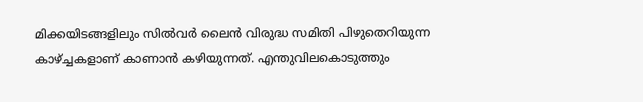മിക്കയിടങ്ങളിലും സിൽവർ ലൈൻ വിരുദ്ധ സമിതി പിഴുതെറിയുന്ന കാഴ്ച്ചകളാണ് കാണാൻ കഴിയുന്നത്. എന്തുവിലകൊടുത്തും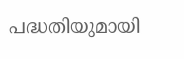പദ്ധതിയുമായി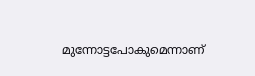മുന്നോട്ടപോകുമെന്നാണ്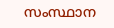സംസ്ഥാന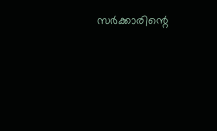സർക്കാരിന്റെ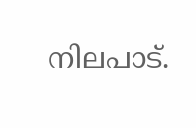നിലപാട്.